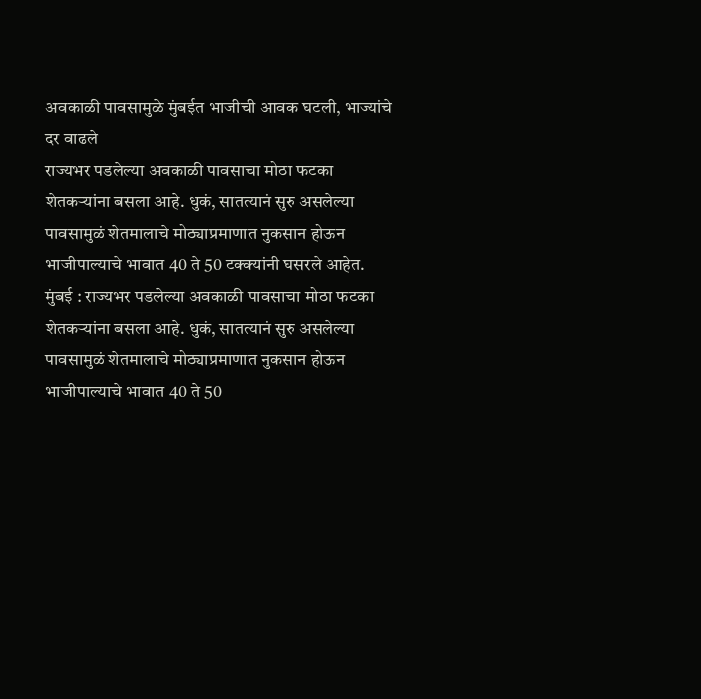अवकाळी पावसामुळे मुंबईत भाजीची आवक घटली, भाज्यांचे दर वाढले
राज्यभर पडलेल्या अवकाळी पावसाचा मोठा फटका शेतकऱ्यांना बसला आहे. धुकं, सातत्यानं सुरु असलेल्या पावसामुळं शेतमालाचे मोठ्याप्रमाणात नुकसान होऊन भाजीपाल्याचे भावात 40 ते 50 टक्क्यांनी घसरले आहेत.
मुंबई : राज्यभर पडलेल्या अवकाळी पावसाचा मोठा फटका शेतकऱ्यांना बसला आहे. धुकं, सातत्यानं सुरु असलेल्या पावसामुळं शेतमालाचे मोठ्याप्रमाणात नुकसान होऊन भाजीपाल्याचे भावात 40 ते 50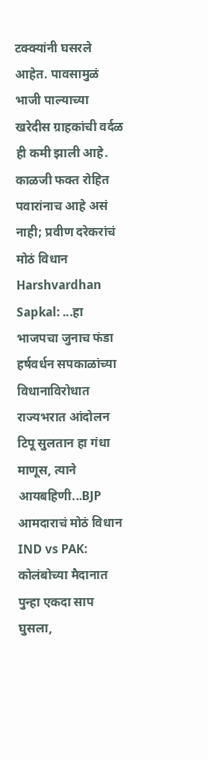टक्क्यांनी घसरले आहेत. पावसामुळं भाजी पाल्याच्या खरेदीस ग्राहकांची वर्दळ ही कमी झाली आहे.
काळजी फक्त रोहित पवारांनाच आहे असं नाही; प्रवीण दरेकरांचं मोठं विधान
Harshvardhan Sapkal: ...हा भाजपचा जुनाच फंडा
हर्षवर्धन सपकाळांच्या विधानाविरोधात राज्यभरात आंदोलन
टिपू सुलतान हा गंधा माणूस, त्याने आयबहिणी...BJP आमदाराचं मोठं विधान
IND vs PAK: कोलंबोच्या मैदानात पुन्हा एकदा साप घुसला,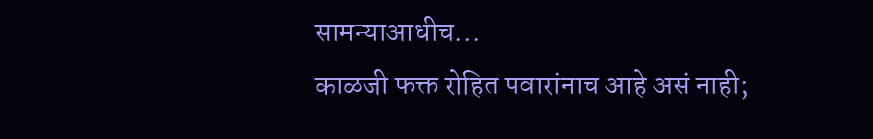सामन्याआधीच...
काळजी फक्त रोहित पवारांनाच आहे असं नाही;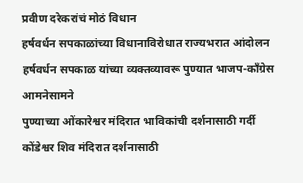प्रवीण दरेकरांचं मोठं विधान
हर्षवर्धन सपकाळांच्या विधानाविरोधात राज्यभरात आंदोलन
हर्षवर्धन सपकाळ यांच्या व्यक्तव्यावरू पुण्यात भाजप-कॉंग्रेस आमनेसामने
पुण्याच्या ओंकारेश्वर मंदिरात भाविकांची दर्शनासाठी गर्दी
कोंडेश्वर शिव मंदिरात दर्शनासाठी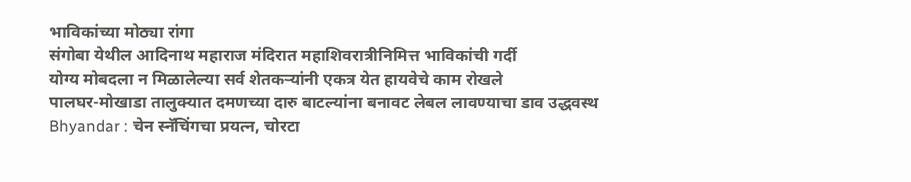भाविकांच्या मोठ्या रांगा
संगोबा येथील आदिनाथ महाराज मंदिरात महाशिवरात्रीनिमित्त भाविकांची गर्दी
योग्य मोबदला न मिळालेल्या सर्व शेतकऱ्यांनी एकत्र येत हायवेचे काम रोखले
पालघर-मोखाडा तालुक्यात दमणच्या दारु बाटल्यांना बनावट लेबल लावण्याचा डाव उद्धवस्थ
Bhyandar : चेन स्नॅचिंगचा प्रयत्न, चोरटा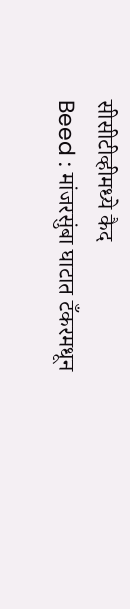सीसीटीव्हीमध्ये कैद
Beed : मांजरसुंबा घाटात टँकरमधून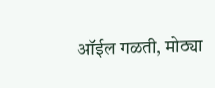ऑईल गळती, मोठ्या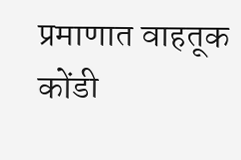प्रमाणात वाहतूक कोंडी